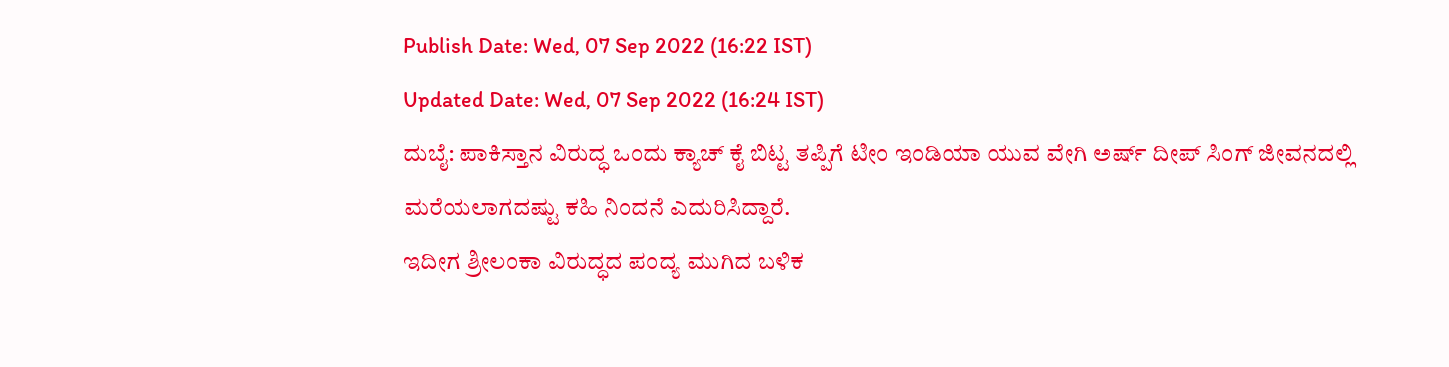Publish Date: Wed, 07 Sep 2022 (16:22 IST)
Updated Date: Wed, 07 Sep 2022 (16:24 IST)
ದುಬೈ: ಪಾಕಿಸ್ತಾನ ವಿರುದ್ಧ ಒಂದು ಕ್ಯಾಚ್ ಕೈ ಬಿಟ್ಟ ತಪ್ಪಿಗೆ ಟೀಂ ಇಂಡಿಯಾ ಯುವ ವೇಗಿ ಅರ್ಷ್ ದೀಪ್ ಸಿಂಗ್ ಜೀವನದಲ್ಲಿ ಮರೆಯಲಾಗದಷ್ಟು ಕಹಿ ನಿಂದನೆ ಎದುರಿಸಿದ್ದಾರೆ.
ಇದೀಗ ಶ್ರೀಲಂಕಾ ವಿರುದ್ಧದ ಪಂದ್ಯ ಮುಗಿದ ಬಳಿಕ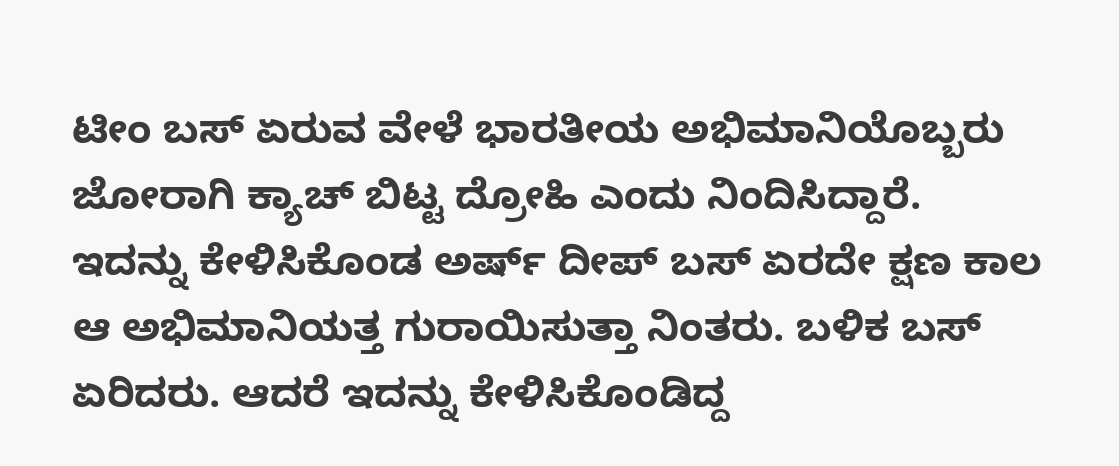ಟೀಂ ಬಸ್ ಏರುವ ವೇಳೆ ಭಾರತೀಯ ಅಭಿಮಾನಿಯೊಬ್ಬರು ಜೋರಾಗಿ ಕ್ಯಾಚ್ ಬಿಟ್ಟ ದ್ರೋಹಿ ಎಂದು ನಿಂದಿಸಿದ್ದಾರೆ.
ಇದನ್ನು ಕೇಳಿಸಿಕೊಂಡ ಅರ್ಷ್ ದೀಪ್ ಬಸ್ ಏರದೇ ಕ್ಷಣ ಕಾಲ ಆ ಅಭಿಮಾನಿಯತ್ತ ಗುರಾಯಿಸುತ್ತಾ ನಿಂತರು. ಬಳಿಕ ಬಸ್ ಏರಿದರು. ಆದರೆ ಇದನ್ನು ಕೇಳಿಸಿಕೊಂಡಿದ್ದ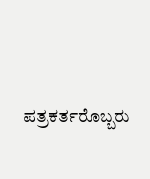ಪತ್ರಕರ್ತರೊಬ್ಬರು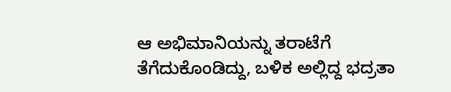ಆ ಅಭಿಮಾನಿಯನ್ನು ತರಾಟೆಗೆ ತೆಗೆದುಕೊಂಡಿದ್ದು, ಬಳಿಕ ಅಲ್ಲಿದ್ದ ಭದ್ರತಾ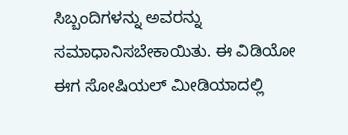ಸಿಬ್ಬಂದಿಗಳನ್ನು ಅವರನ್ನು ಸಮಾಧಾನಿಸಬೇಕಾಯಿತು. ಈ ವಿಡಿಯೋ ಈಗ ಸೋಷಿಯಲ್ ಮೀಡಿಯಾದಲ್ಲಿ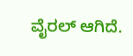ವೈರಲ್ ಆಗಿದೆ.